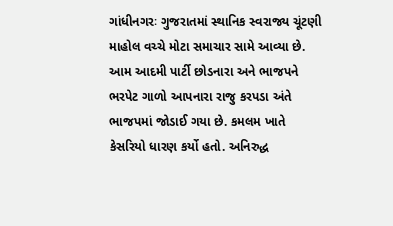ગાંધીનગરઃ ગુજરાતમાં સ્થાનિક સ્વરાજ્ય ચૂંટણી માહોલ વચ્ચે મોટા સમાચાર સામે આવ્યા છે. આમ આદમી પાર્ટી છોડનારા અને ભાજપને ભરપેટ ગાળો આપનારા રાજુ કરપડા અંતે ભાજપમાં જોડાઈ ગયા છે. કમલમ ખાતે કેસરિયો ધારણ કર્યો હતો. અનિરુદ્ધ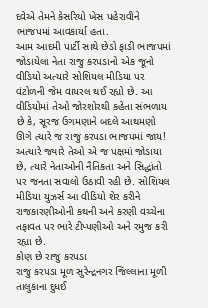દવેએ તેમને કેસરિયો ખેસ પહેરાવીને ભાજપમાં આવકાર્યા હતા.
આમ આદમી પાર્ટી સાથે છેડો ફાડી ભાજપમાં જોડાયેલા નેતા રાજુ કરપડાનો એક જૂનો વીડિયો અત્યારે સોશિયલ મીડિયા પર વંટોળની જેમ વાયરલ થઈ રહ્યો છે. આ વીડિયોમાં તેઓ જોરશોરથી કહેતા સંભળાય છે કે, સૂરજ ઉગમણાને બદલે આથમણો ઊગે ત્યારે જ રાજુ કરપડા ભાજપમાં જાય! અત્યારે જ્યારે તેઓ એ જ પક્ષમાં જોડાયા છે, ત્યારે નેતાઓની નૈતિકતા અને સિદ્ધાંતો પર જનતા સવાલો ઉઠાવી રહી છે. સોશિયલ મીડિયા યુઝર્સ આ વીડિયો શેર કરીને રાજકારણીઓની કથની અને કરણી વચ્ચેના તફાવત પર ભારે ટીપ્પણીઓ અને રમુજ કરી રહ્યા છે.
કોણ છે રાજુ કરપડા
રાજુ કરપડા મૂળ સુરેન્દ્રનગર જિલ્લાના મૂળી તાલુકાના દુધઈ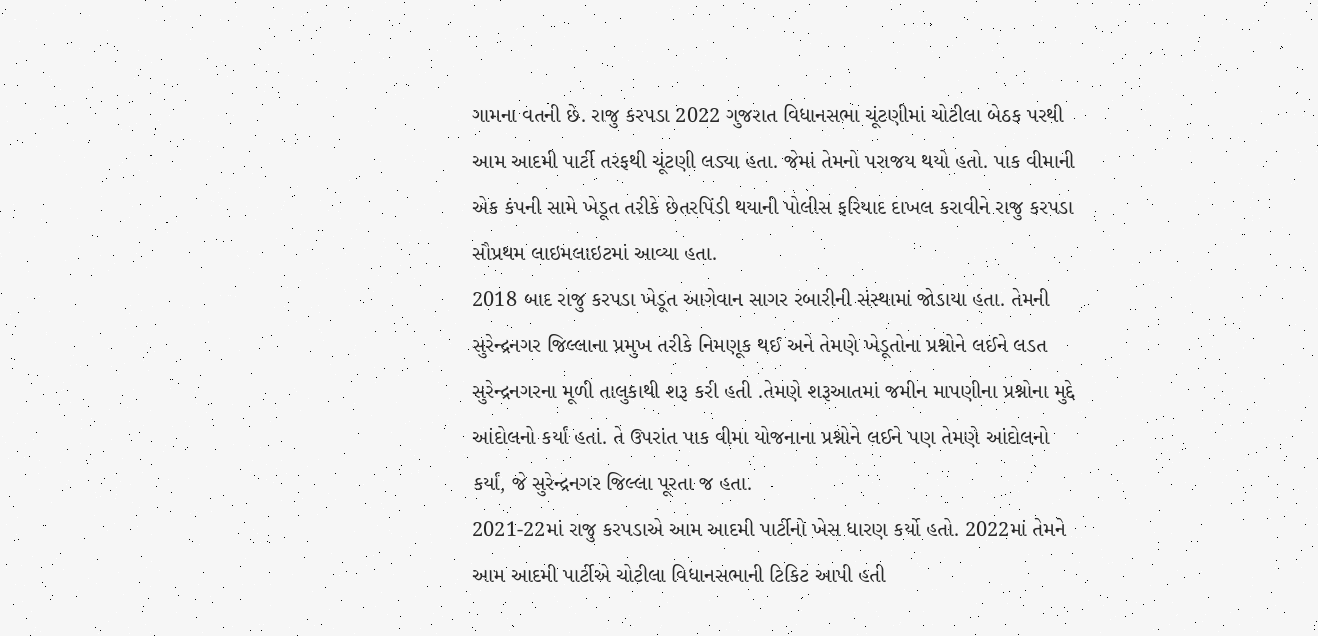ગામના વતની છે. રાજુ કરપડા 2022 ગુજરાત વિધાનસભા ચૂંટણીમાં ચોટીલા બેઠક પરથી આમ આદમી પાર્ટી તરફથી ચૂંટણી લડ્યા હતા. જેમાં તેમનો પરાજય થયો હતો. પાક વીમાની એક કંપની સામે ખેડૂત તરીકે છેતરપિંડી થયાની પોલીસ ફરિયાદ દાખલ કરાવીને રાજુ કરપડા સૌપ્રથમ લાઇમલાઇટમાં આવ્યા હતા.
2018 બાદ રાજુ કરપડા ખેડૂત આગેવાન સાગર રબારીની સંસ્થામાં જોડાયા હતા. તેમની સુરેન્દ્રનગર જિલ્લાના પ્રમુખ તરીકે નિમણૂક થઈ અને તેમણે ખેડૂતોના પ્રશ્નોને લઈને લડત સુરેન્દ્રનગરના મૂળી તાલુકાથી શરૂ કરી હતી .તેમણે શરૂઆતમાં જમીન માપણીના પ્રશ્નોના મુદ્દે આંદોલનો કર્યાં હતાં. તે ઉપરાંત પાક વીમા યોજનાના પ્રશ્નોને લઈને પણ તેમણે આંદોલનો કર્યાં, જે સુરેન્દ્રનગર જિલ્લા પૂરતા જ હતા.
2021-22માં રાજુ કરપડાએ આમ આદમી પાર્ટીનો ખેસ ધારણ કર્યો હતો. 2022માં તેમને આમ આદમી પાર્ટીએ ચોટીલા વિધાનસભાની ટિકિટ આપી હતી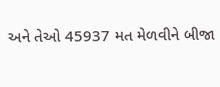અને તેઓ 45937 મત મેળવીને બીજા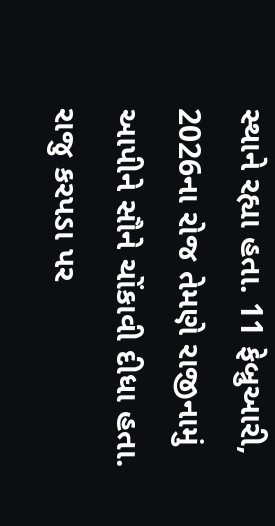સ્થાને રહ્યા હતા. 11 ફેબ્રુઆરી, 2026ના રોજ તેમણે રાજીનામું આપીને સૌને ચોંકાવી દીધા હતા.
રાજુ કરપડા પર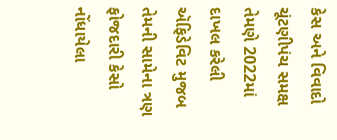કેસ અને વિવાદો
ચૂંટણીપંચ સમક્ષ તેમણે 2022માં દાખલ કરેલી ઍફિડેવિટ મુજબ તેમની સામેના ત્રણ ફોજદારી કેસો નોંધાયેલા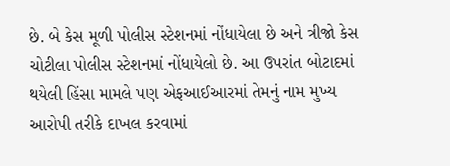છે. બે કેસ મૂળી પોલીસ સ્ટેશનમાં નોંધાયેલા છે અને ત્રીજો કેસ ચોટીલા પોલીસ સ્ટેશનમાં નોંધાયેલો છે. આ ઉપરાંત બોટાદમાં થયેલી હિંસા મામલે પણ એફઆઈઆરમાં તેમનું નામ મુખ્ય આરોપી તરીકે દાખલ કરવામાં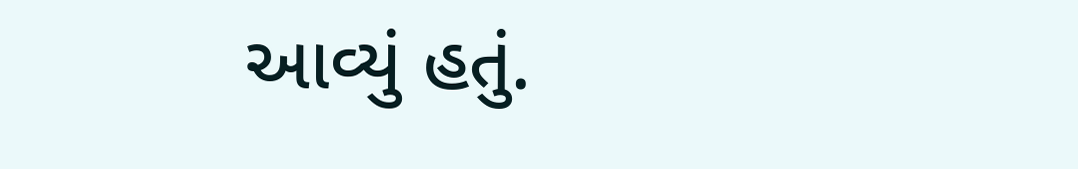આવ્યું હતું.